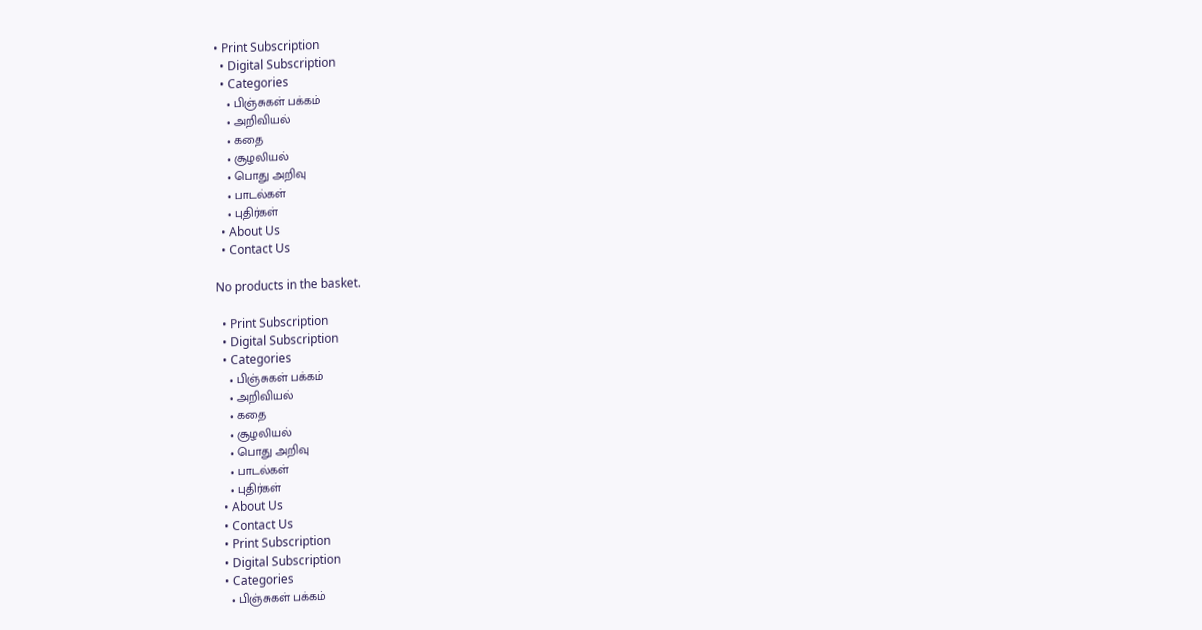• Print Subscription
  • Digital Subscription
  • Categories
    • பிஞ்சுகள் பக்கம்
    • அறிவியல்
    • கதை
    • சூழலியல்
    • பொது அறிவு
    • பாடல்கள்
    • புதிர்கள்
  • About Us
  • Contact Us

No products in the basket.

  • Print Subscription
  • Digital Subscription
  • Categories
    • பிஞ்சுகள் பக்கம்
    • அறிவியல்
    • கதை
    • சூழலியல்
    • பொது அறிவு
    • பாடல்கள்
    • புதிர்கள்
  • About Us
  • Contact Us
  • Print Subscription
  • Digital Subscription
  • Categories
    • பிஞ்சுகள் பக்கம்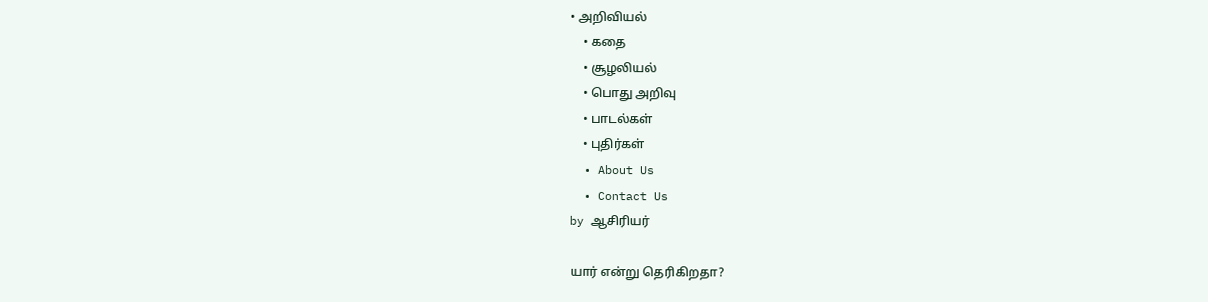• அறிவியல்
    • கதை
    • சூழலியல்
    • பொது அறிவு
    • பாடல்கள்
    • புதிர்கள்
  • About Us
  • Contact Us
by ஆசிரியர்

யார் என்று தெரிகிறதா?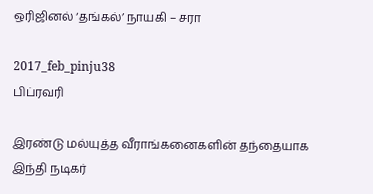ஒரிஜினல் ‘தங்கல்’ நாயகி – சரா

2017_feb_pinju38
பிப்ரவரி

இரண்டு மல்யுத்த வீராங்கனைகளின் தந்தையாக இந்தி நடிகர்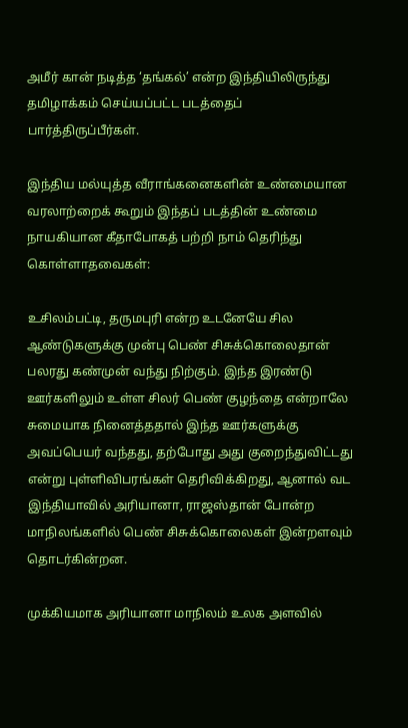அமீர் கான் நடித்த ‘தங்கல்’ என்ற இந்தியிலிருந்து தமிழாக்கம் செய்யப்பட்ட படத்தைப் பார்த்திருப்பீர்கள்.

இந்திய மல்யுத்த வீராங்கனைகளின் உண்மையான வரலாற்றைக் கூறும் இந்தப் படத்தின் உண்மை நாயகியான கீதாபோகத் பற்றி நாம் தெரிந்து கொள்ளாதவைகள்:

உசிலம்பட்டி, தருமபுரி என்ற உடனேயே சில ஆண்டுகளுக்கு முன்பு பெண் சிசுக்கொலைதான் பலரது கண்முன் வந்து நிற்கும். இந்த இரண்டு ஊர்களிலும் உள்ள சிலர் பெண் குழந்தை என்றாலே சுமையாக நினைத்ததால் இந்த ஊர்களுக்கு அவப்பெயர் வந்தது, தற்போது அது குறைந்துவிட்டது என்று புள்ளிவிபரங்கள் தெரிவிக்கிறது, ஆனால் வட இந்தியாவில் அரியானா, ராஜஸ்தான் போன்ற மாநிலங்களில் பெண் சிசுக்கொலைகள் இன்றளவும் தொடர்கின்றன.

முக்கியமாக அரியானா மாநிலம் உலக அளவில்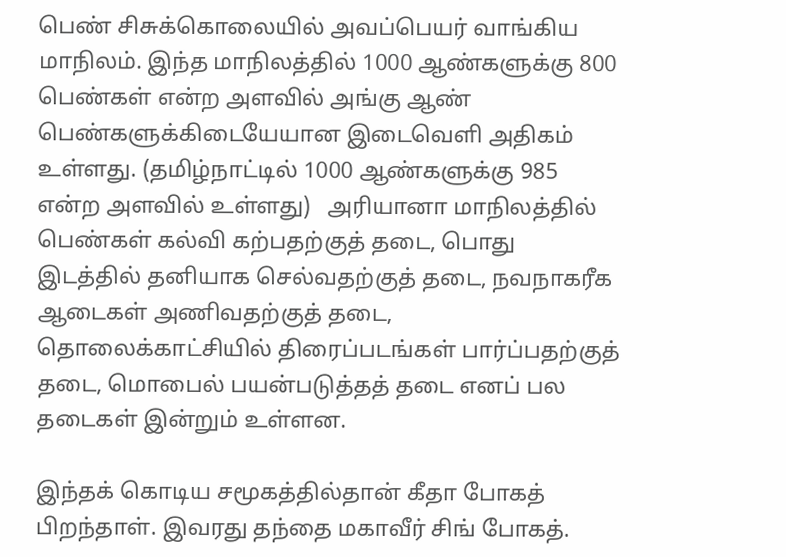பெண் சிசுக்கொலையில் அவப்பெயர் வாங்கிய மாநிலம். இந்த மாநிலத்தில் 1000 ஆண்களுக்கு 800 பெண்கள் என்ற அளவில் அங்கு ஆண் பெண்களுக்கிடையேயான இடைவெளி அதிகம் உள்ளது. (தமிழ்நாட்டில் 1000 ஆண்களுக்கு 985 என்ற அளவில் உள்ளது)   அரியானா மாநிலத்தில் பெண்கள் கல்வி கற்பதற்குத் தடை, பொது இடத்தில் தனியாக செல்வதற்குத் தடை, நவநாகரீக ஆடைகள் அணிவதற்குத் தடை, தொலைக்காட்சியில் திரைப்படங்கள் பார்ப்பதற்குத் தடை, மொபைல் பயன்படுத்தத் தடை எனப் பல தடைகள் இன்றும் உள்ளன.

இந்தக் கொடிய சமூகத்தில்தான் கீதா போகத் பிறந்தாள். இவரது தந்தை மகாவீர் சிங் போகத்.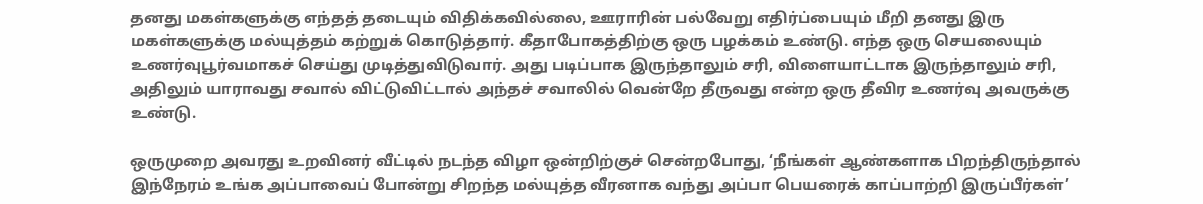தனது மகள்களுக்கு எந்தத் தடையும் விதிக்கவில்லை, ஊராரின் பல்வேறு எதிர்ப்பையும் மீறி தனது இரு மகள்களுக்கு மல்யுத்தம் கற்றுக் கொடுத்தார். கீதாபோகத்திற்கு ஒரு பழக்கம் உண்டு. எந்த ஒரு செயலையும் உணர்வுபூர்வமாகச் செய்து முடித்துவிடுவார். அது படிப்பாக இருந்தாலும் சரி, விளையாட்டாக இருந்தாலும் சரி, அதிலும் யாராவது சவால் விட்டுவிட்டால் அந்தச் சவாலில் வென்றே தீருவது என்ற ஒரு தீவிர உணர்வு அவருக்கு உண்டு.

ஒருமுறை அவரது உறவினர் வீட்டில் நடந்த விழா ஒன்றிற்குச் சென்றபோது, ‘நீங்கள் ஆண்களாக பிறந்திருந்தால் இந்நேரம் உங்க அப்பாவைப் போன்று சிறந்த மல்யுத்த வீரனாக வந்து அப்பா பெயரைக் காப்பாற்றி இருப்பீர்கள்’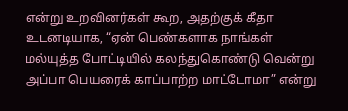என்று உறவினர்கள் கூற, அதற்குக் கீதா உடனடியாக, “ஏன் பெண்களாக நாங்கள் மல்யுத்த போட்டியில் கலந்துகொண்டு வென்று அப்பா பெயரைக் காப்பாற்ற மாட்டோமா” என்று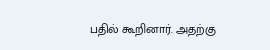பதில் கூறினார். அதற்கு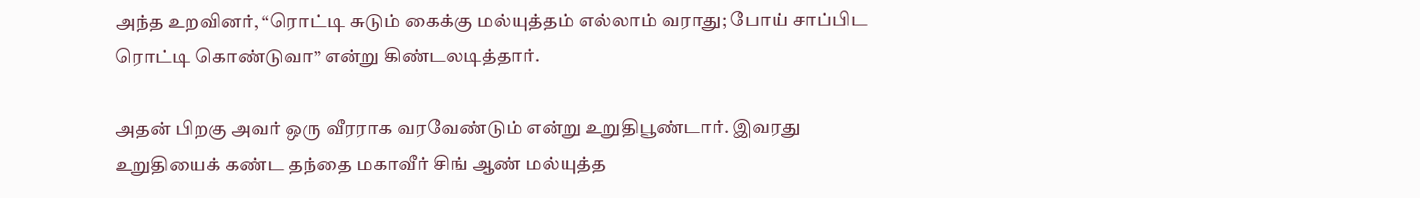அந்த உறவினர், “ரொட்டி சுடும் கைக்கு மல்யுத்தம் எல்லாம் வராது; போய் சாப்பிட ரொட்டி கொண்டுவா” என்று கிண்டலடித்தார்.

அதன் பிறகு அவர் ஒரு வீரராக வரவேண்டும் என்று உறுதிபூண்டார். இவரது உறுதியைக் கண்ட தந்தை மகாவீர் சிங் ஆண் மல்யுத்த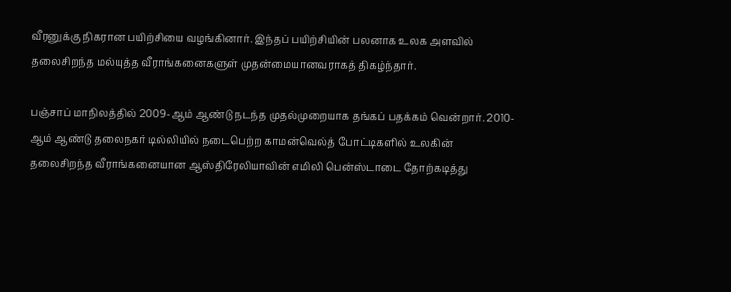வீரனுக்கு நிகரான பயிற்சியை வழங்கினார். இந்தப் பயிற்சியின் பலனாக உலக அளவில் தலைசிறந்த மல்யுத்த வீராங்கனைகளுள் முதன்மையானவராகத் திகழ்ந்தார்.

பஞ்சாப் மாநிலத்தில் 2009-ஆம் ஆண்டு நடந்த முதல்முறையாக தங்கப் பதக்கம் வென்றார். 2010-ஆம் ஆண்டு தலைநகர் டில்லியில் நடைபெற்ற காமன்வெல்த் போட்டிகளில் உலகின் தலைசிறந்த வீராங்கனையான ஆஸ்திரேலியாவின் எமிலி பென்ஸ்டாடை தோற்கடித்து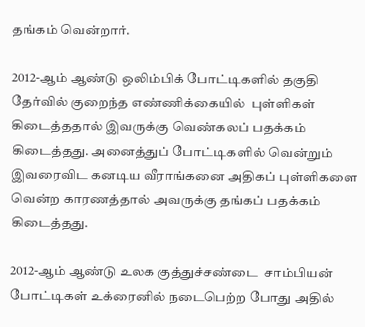தங்கம் வென்றார்.

2012-ஆம் ஆண்டு ஒலிம்பிக் போட்டிகளில் தகுதி தேர்வில் குறைந்த எண்ணிக்கையில்  புள்ளிகள் கிடைத்ததால் இவருக்கு வெண்கலப் பதக்கம் கிடைத்தது. அனைத்துப் போட்டிகளில் வென்றும் இவரைவிட கனடிய வீராங்கனை அதிகப் புள்ளிகளை வென்ற காரணத்தால் அவருக்கு தங்கப் பதக்கம் கிடைத்தது.

2012-ஆம் ஆண்டு உலக குத்துச்சண்டை  சாம்பியன் போட்டிகள் உக்ரைனில் நடைபெற்ற போது அதில்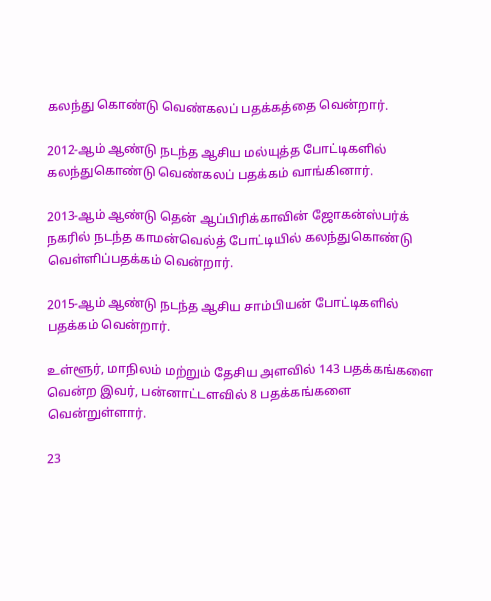கலந்து கொண்டு வெண்கலப் பதக்கத்தை வென்றார்.

2012-ஆம் ஆண்டு நடந்த ஆசிய மல்யுத்த போட்டிகளில் கலந்துகொண்டு வெண்கலப் பதக்கம் வாங்கினார்.

2013-ஆம் ஆண்டு தென் ஆப்பிரிக்காவின் ஜோகன்ஸ்பர்க் நகரில் நடந்த காமன்வெல்த் போட்டியில் கலந்துகொண்டு வெள்ளிப்பதக்கம் வென்றார்.

2015-ஆம் ஆண்டு நடந்த ஆசிய சாம்பியன் போட்டிகளில் பதக்கம் வென்றார்.

உள்ளூர், மாநிலம் மற்றும் தேசிய அளவில் 143 பதக்கங்களை வென்ற இவர், பன்னாட்டளவில் 8 பதக்கங்களை வென்றுள்ளார்.

23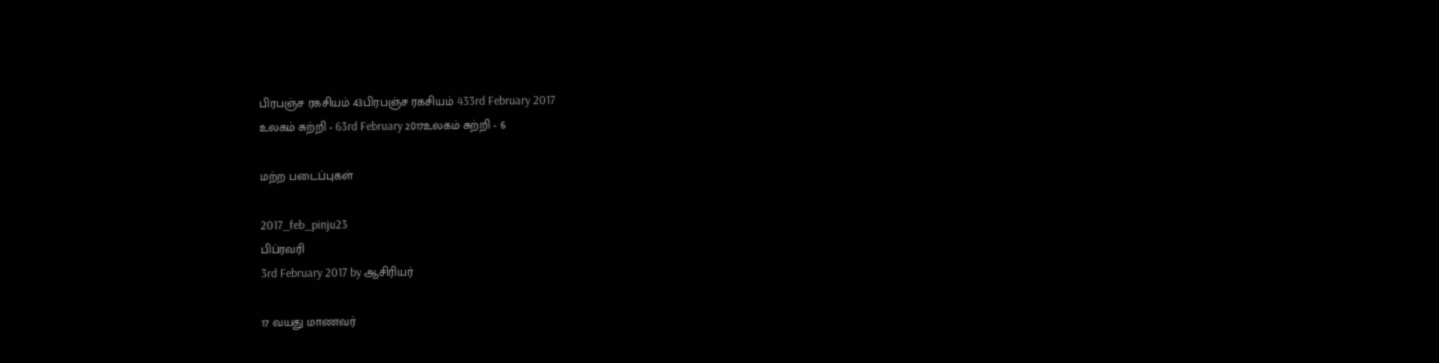பிரபஞ்ச ரகசியம் 43பிரபஞ்ச ரகசியம் 433rd February 2017
உலகம் சுற்றி - 63rd February 2017உலகம் சுற்றி - 6

மற்ற படைப்புகள்

2017_feb_pinju23
பிப்ரவரி
3rd February 2017 by ஆசிரியர்

17 வயது மாணவர்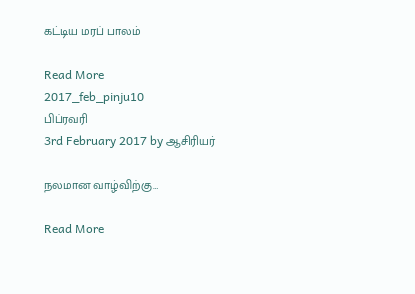கட்டிய மரப் பாலம்

Read More
2017_feb_pinju10
பிப்ரவரி
3rd February 2017 by ஆசிரியர்

நலமான வாழ்விற்கு…

Read More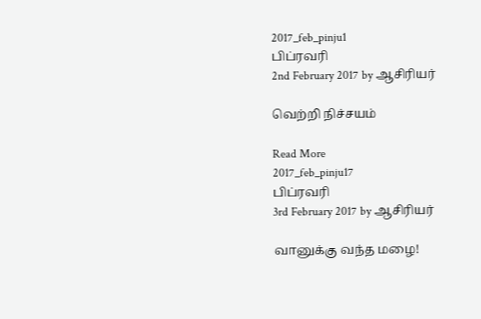2017_feb_pinju1
பிப்ரவரி
2nd February 2017 by ஆசிரியர்

வெற்றி நிச்சயம்

Read More
2017_feb_pinju17
பிப்ரவரி
3rd February 2017 by ஆசிரியர்

வானுக்கு வந்த மழை!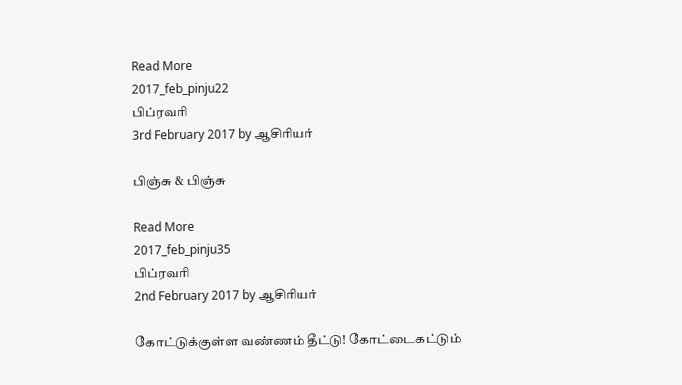Read More
2017_feb_pinju22
பிப்ரவரி
3rd February 2017 by ஆசிரியர்

பிஞ்சு & பிஞ்சு

Read More
2017_feb_pinju35
பிப்ரவரி
2nd February 2017 by ஆசிரியர்

கோட்டுக்குள்ள வண்ணம் தீட்டு! கோட்டைகட்டும்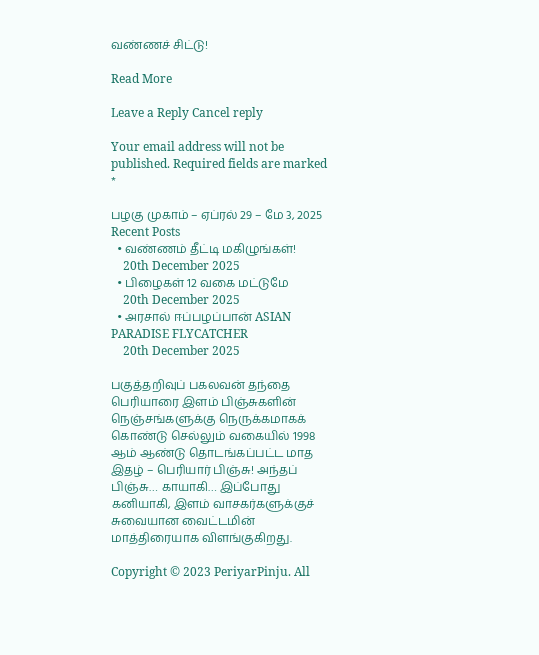வண்ணச் சிட்டு!

Read More

Leave a Reply Cancel reply

Your email address will not be published. Required fields are marked *

பழகு முகாம் – ஏப்ரல் 29 – மே 3, 2025
Recent Posts
  • வண்ணம் தீட்டி மகிழுங்கள்!
    20th December 2025
  • பிழைகள் 12 வகை மட்டுமே
    20th December 2025
  • அரசால் ஈப்பழப்பான் ASIAN PARADISE FLYCATCHER
    20th December 2025

பகுத்தறிவுப் பகலவன் தந்தை பெரியாரை இளம் பிஞ்சுகளின் நெஞ்சங்களுக்கு நெருக்கமாகக் கொண்டு செல்லும் வகையில் 1998 ஆம் ஆண்டு தொடங்கப்பட்ட மாத இதழ் – பெரியார் பிஞ்சு! அந்தப் பிஞ்சு… காயாகி… இப்போது கனியாகி, இளம் வாசகர்களுக்குச் சுவையான வைட்டமின் மாத்திரையாக விளங்குகிறது.

Copyright © 2023 PeriyarPinju. All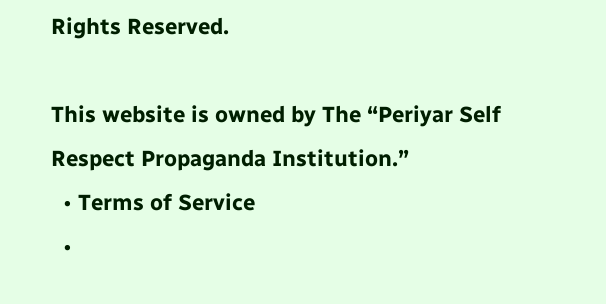Rights Reserved.

This website is owned by The “Periyar Self Respect Propaganda Institution.”
  • Terms of Service
  •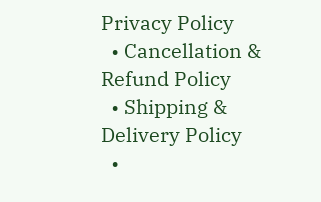Privacy Policy
  • Cancellation & Refund Policy
  • Shipping & Delivery Policy
  •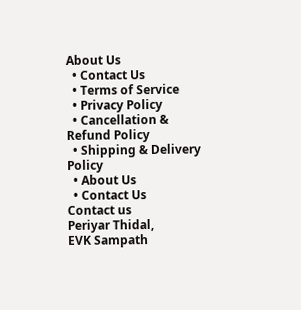About Us
  • Contact Us
  • Terms of Service
  • Privacy Policy
  • Cancellation & Refund Policy
  • Shipping & Delivery Policy
  • About Us
  • Contact Us
Contact us
Periyar Thidal,
EVK Sampath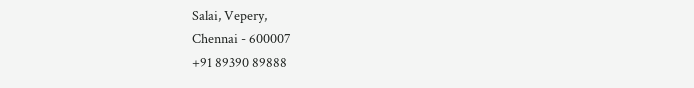Salai, Vepery,
Chennai - 600007
+91 89390 89888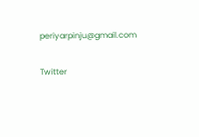periyarpinju@gmail.com

Twitter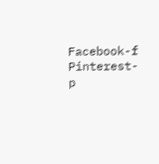Facebook-f Pinterest-p